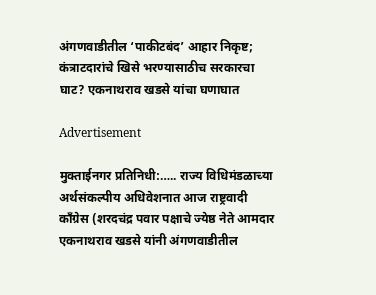अंगणवाडीतील ‘पाकीटबंद’ आहार निकृष्ट; कंत्राटदारांचे खिसे भरण्यासाठीच सरकारचा घाट? एकनाथराव खडसे यांचा घणाघात

Advertisement

मुक्ताईनगर प्रतिनिधी:….. राज्य विधिमंडळाच्या अर्थसंकल्पीय अधिवेशनात आज राष्ट्रवादी काँग्रेस (शरदचंद्र पवार पक्षाचे ज्येष्ठ नेते आमदार एकनाथराव खडसे यांनी अंगणवाडीतील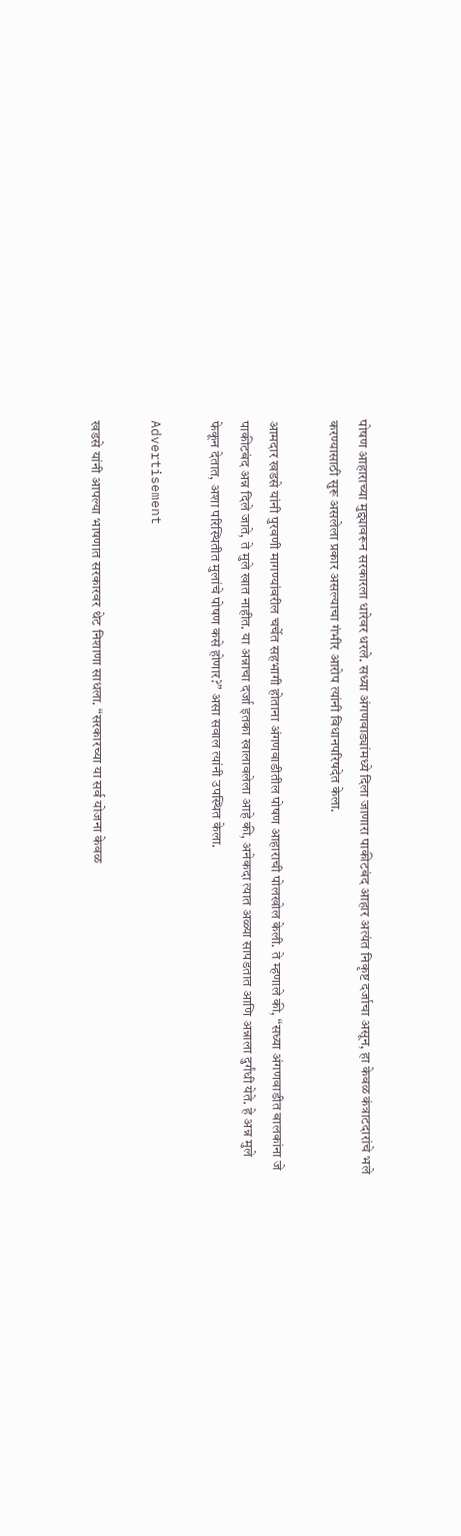पोषण आहाराच्या मुद्द्यावरून सरकारला धारेवर धरले. सध्या अंगणवाड्यांमध्ये दिला जाणारा पाकीटबंद आहार अत्यंत निकृष्ट दर्जाचा असून, हा केवळ कंत्राटदारांचे भले करण्यासाठी सुरू असलेला प्रकार असल्याचा गंभीर आरोप त्यांनी विधानपरिषदेत केला.

आमदार खडसे यांनी पुरवणी मागण्यांवरील चर्चेत सहभागी होताना अंगणवाडीतील पोषण आहाराची पोलखोल केली. ते म्हणाले की, “सध्या अंगणवाडीत बालकांना जे पाकीटबंद अन्न दिले जाते, ते मुले खात नाहीत. या अन्नाचा दर्जा इतका खालावलेला आहे की, अनेकदा त्यात अळ्या सापडतात आणि अन्नाला दुर्गंधी येते. हे अन्न मुले फेकून देतात, अशा परिस्थितीत मुलांचे पोषण कसे होणार?” असा सवाल त्यांनी उपस्थित केला.

Advertisement

खडसे यांनी आपल्या भाषणात सरकारवर थेट निशाणा साधला. “सरकारच्या या सर्व योजना केवळ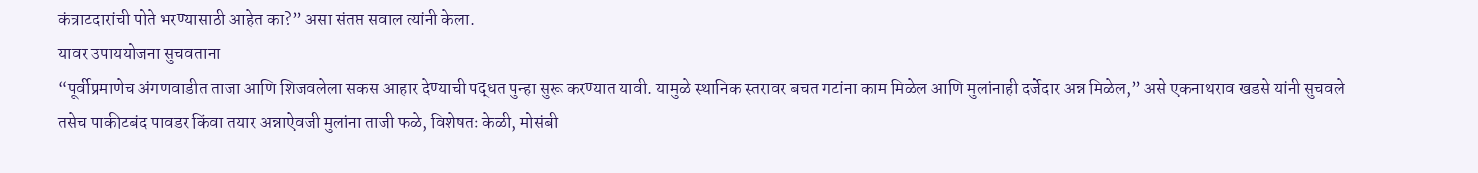कंत्राटदारांची पोते भरण्यासाठी आहेत का?” असा संतप्त सवाल त्यांनी केला.
यावर उपाययोजना सुचवताना
“पूर्वीप्रमाणेच अंगणवाडीत ताजा आणि शिजवलेला सकस आहार देण्याची पद्धत पुन्हा सुरू करण्यात यावी. यामुळे स्थानिक स्तरावर बचत गटांना काम मिळेल आणि मुलांनाही दर्जेदार अन्न मिळेल,” असे एकनाथराव खडसे यांनी सुचवले
तसेच पाकीटबंद पावडर किंवा तयार अन्नाऐवजी मुलांना ताजी फळे, विशेषतः केळी, मोसंबी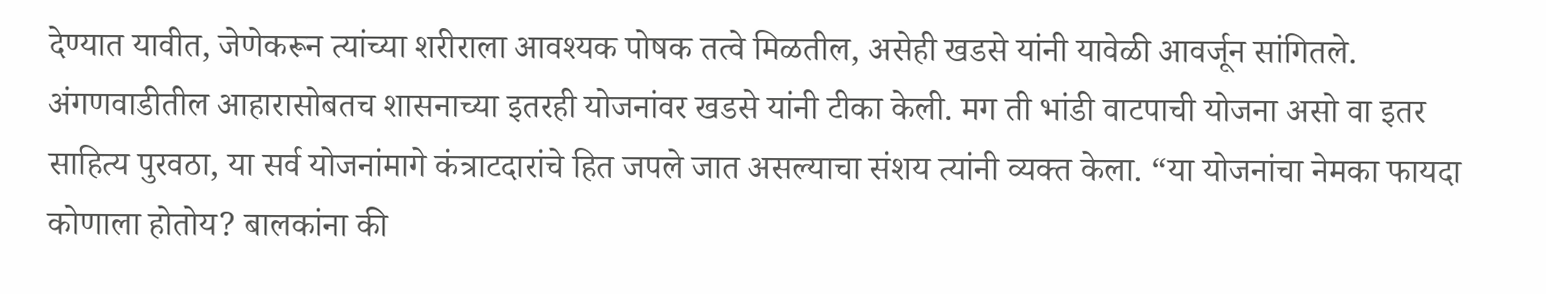देण्यात यावीत, जेणेकरून त्यांच्या शरीराला आवश्यक पोषक तत्वे मिळतील, असेही खडसे यांनी यावेळी आवर्जून सांगितले.
अंगणवाडीतील आहारासोबतच शासनाच्या इतरही योजनांवर खडसे यांनी टीका केली. मग ती भांडी वाटपाची योजना असो वा इतर साहित्य पुरवठा, या सर्व योजनांमागे कंत्राटदारांचे हित जपले जात असल्याचा संशय त्यांनी व्यक्त केला. “या योजनांचा नेमका फायदा कोणाला होतोय? बालकांना की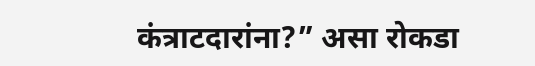कंत्राटदारांना?” असा रोकडा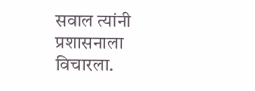सवाल त्यांनी प्रशासनाला विचारला.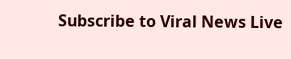Subscribe to Viral News Live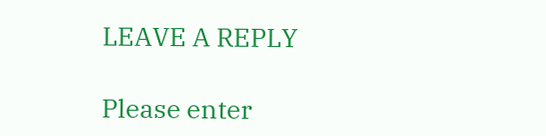LEAVE A REPLY

Please enter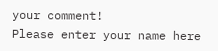your comment!
Please enter your name here